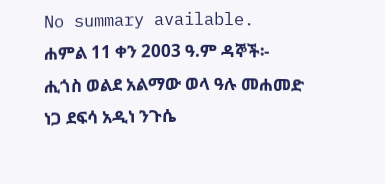No summary available.
ሐምል 11 ቀን 2003 ዓ.ም ዳኞች፡- ሒጎስ ወልደ አልማው ወላ ዓሉ መሐመድ ነጋ ደፍሳ አዲነ ንጉሴ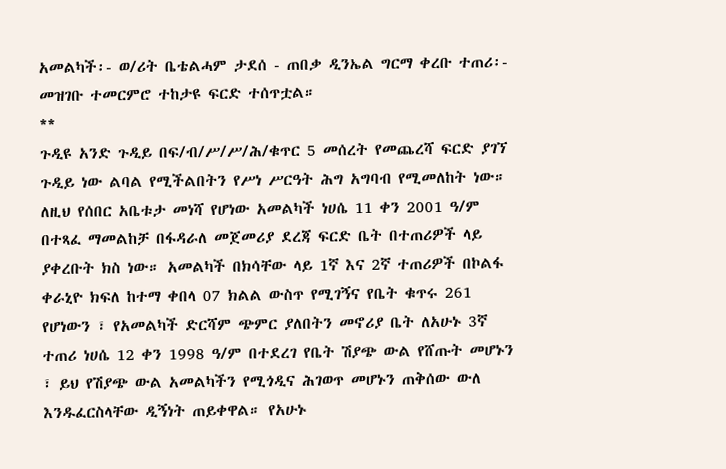አመልካች፡- ወ/ሪት ቤቴልሓም ታደሰ - ጠበቃ ዲንኤል ግርማ ቀረቡ ተጠሪ፡-
መዝገቡ ተመርምሮ ተከታዩ ፍርድ ተሰጥቷል።
**
ጉዲዩ አንድ ጉዲይ በፍ/ብ/ሥ/ሥ/ሕ/ቁጥር 5 መሰረት የመጨረሻ ፍርድ ያገኘ ጉዲይ ነው ልባል የሚችልበትን የሥነ ሥርዓት ሕግ አግባብ የሚመለከት ነው። ለዚህ የሰበር አቤቱታ መነሻ የሆነው አመልካች ነሀሴ 11 ቀን 2001 ዓ/ም በተጻፈ ማመልከቻ በፋዳራለ መጀመሪያ ደረጃ ፍርድ ቤት በተጠሪዎች ላይ ያቀረቡት ክስ ነው። አመልካች በክሳቸው ላይ 1ኛ እና 2ኛ ተጠሪዎች በኮልፋ ቀራኒዮ ክፍለ ከተማ ቀበላ 07 ክልል ውስጥ የሚገኝና የቤት ቁጥሩ 261 የሆነውን ፣ የአመልካች ድርሻም ጭምር ያለበትን መኖሪያ ቤት ለአሁኑ 3ኛ ተጠሪ ነሀሴ 12 ቀን 1998 ዓ/ም በተደረገ የቤት ሽያጭ ውል የሸጡት መሆኑን ፣ ይህ የሽያጭ ውል አመልካችን የሚጎዲና ሕገወጥ መሆኑን ጠቅሰው ውለ እንዱፈርስላቸው ዲኝነት ጠይቀዋል። የአሁኑ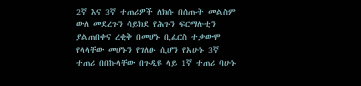2ኛ እና 3ኛ ተጠሪዎች ለክሱ በሰጡት መልስም ውለ መደረጉን ሳይክደ የሕጉን ፍርማሉቲን ያልጠበቀና ረቂቅ በመሆኑ ቢፈርስ ተቃውሞ የላላቸው መሆኑን የገለፁ ሲሆን የአሁኑ 3ኛ ተጠሪ በበኩላቸው በጉዲዩ ላይ 1ኛ ተጠሪ ባሁኑ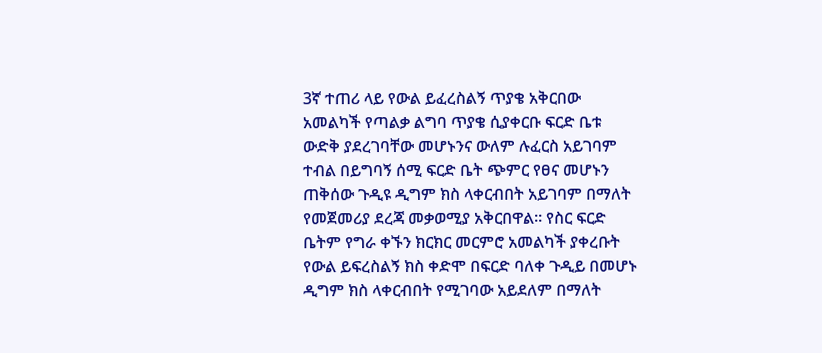3ኛ ተጠሪ ላይ የውል ይፈረስልኝ ጥያቄ አቅርበው አመልካች የጣልቃ ልግባ ጥያቄ ሲያቀርቡ ፍርድ ቤቱ ውድቅ ያደረገባቸው መሆኑንና ውለም ሉፈርስ አይገባም ተብል በይግባኝ ሰሚ ፍርድ ቤት ጭምር የፀና መሆኑን ጠቅሰው ጉዲዩ ዲግም ክስ ላቀርብበት አይገባም በማለት የመጀመሪያ ደረጃ መቃወሚያ አቅርበዋል። የስር ፍርድ ቤትም የግራ ቀኙን ክርክር መርምሮ አመልካች ያቀረቡት የውል ይፍረስልኝ ክስ ቀድሞ በፍርድ ባለቀ ጉዲይ በመሆኑ ዲግም ክስ ላቀርብበት የሚገባው አይደለም በማለት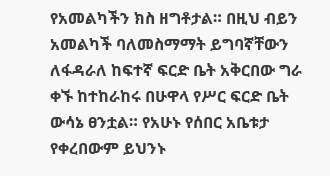የአመልካችን ክስ ዘግቶታል። በዚህ ብይን አመልካች ባለመስማማት ይግባኛቸውን ለፋዳራለ ከፍተኛ ፍርድ ቤት አቅርበው ግራ ቀኙ ከተከራከሩ በሁዋላ የሥር ፍርድ ቤት ውሳኔ ፀንቷል። የአሁኑ የሰበር አቤቱታ የቀረበውም ይህንኑ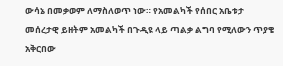ውሳኔ በመቃወም ለማስለወጥ ነው። የአመልካች የሰበር አቤቱታ መሰረታዊ ይዘትም አመልካች በጉዲዩ ላይ ጣልቃ ልግባ የሚለውን ጥያቄ አቅርበው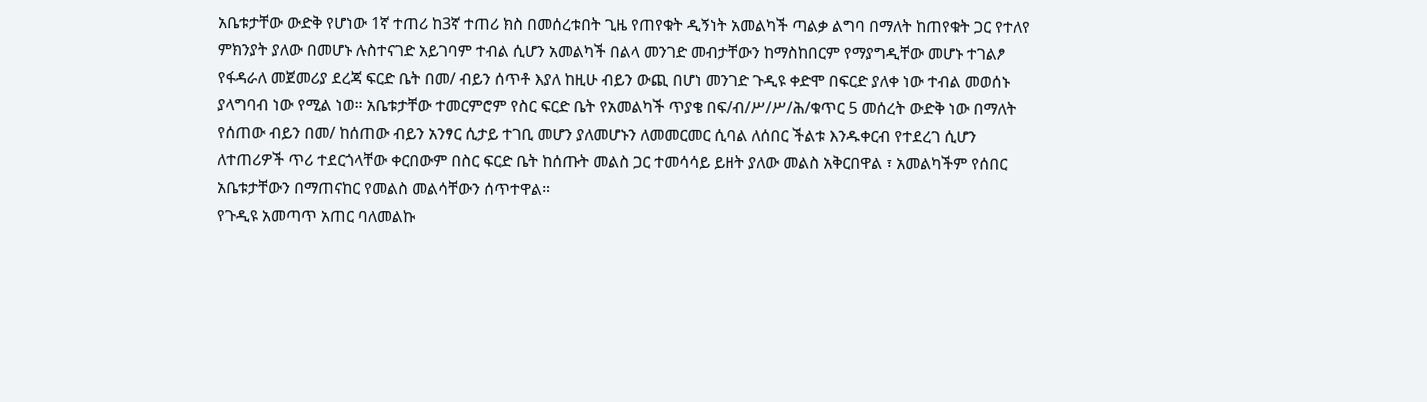አቤቱታቸው ውድቅ የሆነው 1ኛ ተጠሪ ከ3ኛ ተጠሪ ክስ በመሰረቱበት ጊዜ የጠየቁት ዲኝነት አመልካች ጣልቃ ልግባ በማለት ከጠየቁት ጋር የተለየ ምክንያት ያለው በመሆኑ ሉስተናገድ አይገባም ተብል ሲሆን አመልካች በልላ መንገድ መብታቸውን ከማስከበርም የማያግዲቸው መሆኑ ተገልፆ የፋዳራለ መጀመሪያ ደረጃ ፍርድ ቤት በመ/ ብይን ሰጥቶ እያለ ከዚሁ ብይን ውጪ በሆነ መንገድ ጉዲዩ ቀድሞ በፍርድ ያለቀ ነው ተብል መወሰኑ ያላግባብ ነው የሚል ነወ። አቤቱታቸው ተመርምሮም የስር ፍርድ ቤት የአመልካች ጥያቄ በፍ/ብ/ሥ/ሥ/ሕ/ቁጥር 5 መሰረት ውድቅ ነው በማለት የሰጠው ብይን በመ/ ከሰጠው ብይን አንፃር ሲታይ ተገቢ መሆን ያለመሆኑን ለመመርመር ሲባል ለሰበር ችልቱ እንዱቀርብ የተደረገ ሲሆን ለተጠሪዎች ጥሪ ተደርጎላቸው ቀርበውም በስር ፍርድ ቤት ከሰጡት መልስ ጋር ተመሳሳይ ይዘት ያለው መልስ አቅርበዋል ፣ አመልካችም የሰበር አቤቱታቸውን በማጠናከር የመልስ መልሳቸውን ሰጥተዋል።
የጉዲዩ አመጣጥ አጠር ባለመልኩ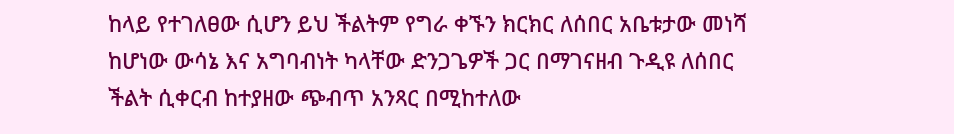ከላይ የተገለፀው ሲሆን ይህ ችልትም የግራ ቀኙን ክርክር ለሰበር አቤቱታው መነሻ ከሆነው ውሳኔ እና አግባብነት ካላቸው ድንጋጌዎች ጋር በማገናዘብ ጉዲዩ ለሰበር ችልት ሲቀርብ ከተያዘው ጭብጥ አንጻር በሚከተለው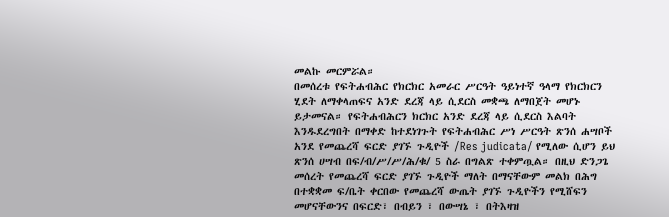መልኩ መርምሯል።
በመሰረቱ የፍትሐብሕር የክርክር አመራር ሥርዓት ዓይነተኛ ዓላማ የክርክርን ሂደት ለማቀላጠፍና አንድ ደረጃ ላይ ሲደርስ መቋጫ ለማበጀት መሆኑ ይታመናል። የፍትሐብሕርን ክርክር አንድ ደረጃ ላይ ሲደርስ እልባት እንዱደረግበት በማቀድ ከተደነገጉት የፍትሐብሕር ሥነ ሥርዓት ጽንሰ ሐሣቦች አንደ የመጨረሻ ፍርድ ያገኙ ጉዲዮች /Res judicata/ የሚለው ሲሆን ይህ ጽንሰ ሀሣብ በፍ/ብ/ሥ/ሥ/ሕ/ቁ/ 5 ስራ በግልጽ ተቀምጧል። በዚህ ድንጋጌ መሰረት የመጨረሻ ፍርድ ያገኙ ጉዲዮች ማለት በማናቸውም መልክ በሕግ በተቋቋመ ፍ/ቤት ቀርበው የመጨረሻ ውጤት ያገኙ ጉዲዮችን የሚሸፍን መሆናቸውንና በፍርድ፣ በብይን ፣ በውሣኔ ፣ በትእዛዝ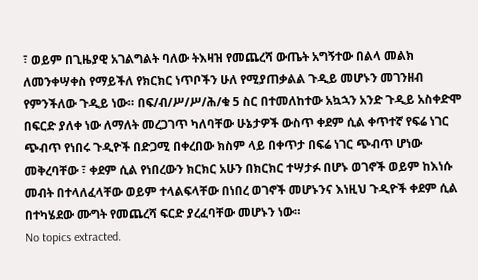፣ ወይም በጊዜያዊ አገልግልት ባለው ትእዛዝ የመጨረሻ ውጤት አግኝተው በልላ መልክ ለመንቀሣቀስ የማይችለ የክርክር ነጥቦችን ሁለ የሚያጠቃልል ጉዲይ መሆኑን መገንዘብ የምንችለው ጉዲይ ነው። በፍ/ብ/ሥ/ሥ/ሕ/ቁ 5 ስር በተመለከተው አኳኋን አንድ ጉዲይ አስቀድሞ በፍርድ ያለቀ ነው ለማለት መረጋገጥ ካለባቸው ሁኔታዎች ውስጥ ቀደም ሲል ቀጥተኛ የፍሬ ነገር ጭብጥ የነበሩ ጉዲዮች በድጋሚ በቀረበው ክስም ላይ በቀጥታ በፍሬ ነገር ጭብጥ ሆነው መቅረባቸው ፣ ቀደም ሲል የነበረውን ክርክር አሁን በክርክር ተሣታፉ በሆኑ ወገኖች ወይም ከእነሱ መብት በተላለፈላቸው ወይም ተላልፍላቸው በነበረ ወገኖች መሆኑንና እነዚህ ጉዲዮች ቀደም ሲል በተካሄደው ሙግት የመጨረሻ ፍርድ ያረፈባቸው መሆኑን ነው።
No topics extracted.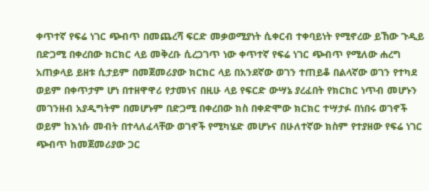ቀጥተኛ የፍሬ ነገር ጭብጥ በመጨረሻ ፍርድ መቃወሚያነት ሲቀርብ ተቀባይነት የሚኖረው ይኸው ጉዲይ በድጋሚ በቀረበው ክርክር ላይ መቅረቡ ሲረጋገጥ ነው ቀጥተኛ የፍሬ ነገር ጭብጥ የሚለው ሐረግ አጠቃላይ ይዘቱ ሲታይም በመጀመሪያው ክርክር ላይ በአንደኛው ወገን ተጠይቆ በልላኛው ወገን የተካደ ወይም በቀጥታም ሆነ በተዘዋዋሪ የታመነና በዚሁ ላይ የፍርድ ውሣኔ ያረፈበት የክርክር ነጥብ መሆኑን መገንዘብ አያዲግትም በመሆኑም በድጋሚ በቀረበው ክስ በቀድሞው ክርክር ተሣታፉ በነበሩ ወገኖች ወይም ከእነሱ መብት በተላለፈላቸው ወገኖች የሚካሄድ መሆኑና በሁለተኛው ክስም የተያዘው የፍሬ ነገር ጭብጥ ከመጀመሪያው ጋር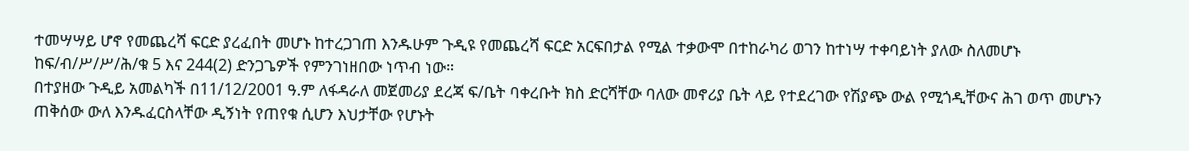ተመሣሣይ ሆኖ የመጨረሻ ፍርድ ያረፈበት መሆኑ ከተረጋገጠ እንዱሁም ጉዲዩ የመጨረሻ ፍርድ አርፍበታል የሚል ተቃውሞ በተከራካሪ ወገን ከተነሣ ተቀባይነት ያለው ስለመሆኑ ከፍ/ብ/ሥ/ሥ/ሕ/ቁ 5 እና 244(2) ድንጋጌዎች የምንገነዘበው ነጥብ ነው።
በተያዘው ጉዲይ አመልካች በ11/12/2001 ዓ.ም ለፋዳራለ መጀመሪያ ደረጃ ፍ/ቤት ባቀረቡት ክስ ድርሻቸው ባለው መኖሪያ ቤት ላይ የተደረገው የሽያጭ ውል የሚጎዲቸውና ሕገ ወጥ መሆኑን ጠቅሰው ውለ እንዱፈርስላቸው ዲኝነት የጠየቁ ሲሆን እህታቸው የሆኑት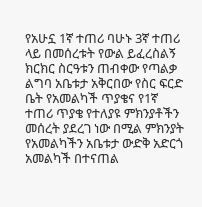የአሁኗ 1ኛ ተጠሪ ባሁኑ 3ኛ ተጠሪ ላይ በመሰረቱት የውል ይፈረስልኝ ክርክር ስርዓቱን ጠብቀው የጣልቃ ልግባ አቤቱታ አቅርበው የስር ፍርድ ቤት የአመልካች ጥያቄና የ1ኛ ተጠሪ ጥያቄ የተለያዩ ምክንያቶችን መሰረት ያደረገ ነው በሚል ምክንያት የአመልካችን አቤቱታ ውድቅ አድርጎ አመልካች በተናጠል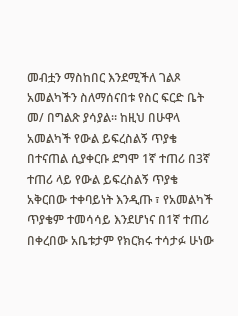መብቷን ማስከበር እንደሚችለ ገልጾ አመልካችን ስለማሰናበቱ የስር ፍርድ ቤት መ/ በግልጽ ያሳያል። ከዚህ በሁዋላ አመልካች የውል ይፍረስልኝ ጥያቄ በተናጠል ሲያቀርቡ ደግሞ 1ኛ ተጠሪ በ3ኛ ተጠሪ ላይ የውል ይፍረስልኝ ጥያቄ አቅርበው ተቀባይነት እንዲጡ ፣ የአመልካች ጥያቄም ተመሳሳይ እንደሆነና በ1ኛ ተጠሪ በቀረበው አቤቱታም የክርክሩ ተሳታፉ ሁነው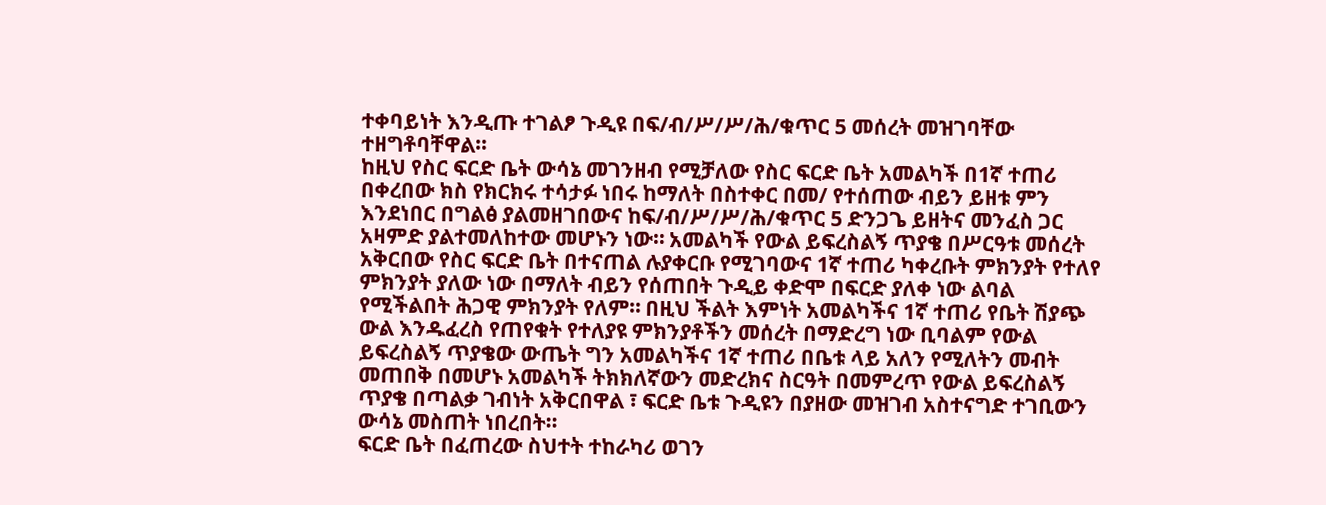ተቀባይነት እንዲጡ ተገልፆ ጉዲዩ በፍ/ብ/ሥ/ሥ/ሕ/ቁጥር 5 መሰረት መዝገባቸው ተዘግቶባቸዋል።
ከዚህ የስር ፍርድ ቤት ውሳኔ መገንዘብ የሚቻለው የስር ፍርድ ቤት አመልካች በ1ኛ ተጠሪ በቀረበው ክስ የክርክሩ ተሳታፉ ነበሩ ከማለት በስተቀር በመ/ የተሰጠው ብይን ይዘቱ ምን እንደነበር በግልፅ ያልመዘገበውና ከፍ/ብ/ሥ/ሥ/ሕ/ቁጥር 5 ድንጋጌ ይዘትና መንፈስ ጋር አዛምድ ያልተመለከተው መሆኑን ነው። አመልካች የውል ይፍረስልኝ ጥያቄ በሥርዓቱ መሰረት አቅርበው የስር ፍርድ ቤት በተናጠል ሉያቀርቡ የሚገባውና 1ኛ ተጠሪ ካቀረቡት ምክንያት የተለየ ምክንያት ያለው ነው በማለት ብይን የሰጠበት ጉዲይ ቀድሞ በፍርድ ያለቀ ነው ልባል የሚችልበት ሕጋዊ ምክንያት የለም። በዚህ ችልት እምነት አመልካችና 1ኛ ተጠሪ የቤት ሽያጭ ውል እንዱፈረስ የጠየቁት የተለያዩ ምክንያቶችን መሰረት በማድረግ ነው ቢባልም የውል ይፍረስልኝ ጥያቄው ውጤት ግን አመልካችና 1ኛ ተጠሪ በቤቱ ላይ አለን የሚለትን መብት መጠበቅ በመሆኑ አመልካች ትክክለኛውን መድረክና ስርዓት በመምረጥ የውል ይፍረስልኝ ጥያቄ በጣልቃ ገብነት አቅርበዋል ፣ ፍርድ ቤቱ ጉዲዩን በያዘው መዝገብ አስተናግድ ተገቢውን ውሳኔ መስጠት ነበረበት።
ፍርድ ቤት በፈጠረው ስህተት ተከራካሪ ወገን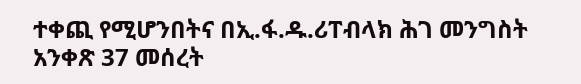ተቀጪ የሚሆንበትና በኢ.ፋ.ዱ.ሪፐብላክ ሕገ መንግስት አንቀጽ 37 መሰረት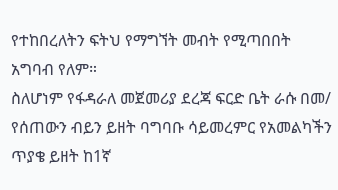የተከበረለትን ፍትህ የማግኘት መብት የሚጣበበት አግባብ የለም።
ስለሆነም የፋዳራለ መጀመሪያ ደረጃ ፍርድ ቤት ራሱ በመ/ የሰጠውን ብይን ይዘት ባግባቡ ሳይመረምር የአመልካችን ጥያቄ ይዘት ከ1ኛ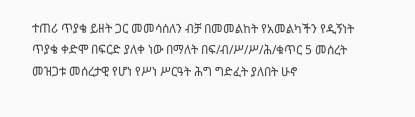ተጠሪ ጥያቄ ይዘት ጋር መመሳሰለን ብቻ በመመልከት የአመልካችን የዲኝነት ጥያቄ ቀድሞ በፍርድ ያለቀ ነው በማለት በፍ/ብ/ሥ/ሥ/ሕ/ቁጥር 5 መሰረት መዝጋቱ መሰረታዊ የሆነ የሥነ ሥርዓት ሕግ ግድፈት ያለበት ሁኖ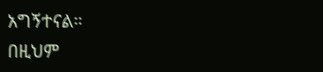አግኝተናል።
በዚህም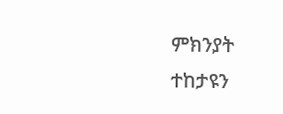ምክንያት ተከታዩን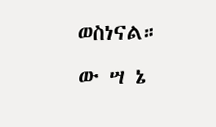ወስነናል።
ው ሣ ኔ